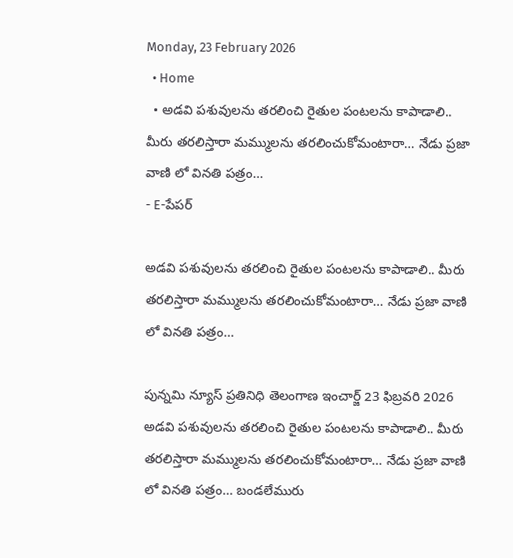Monday, 23 February 2026
  • Home
  • అడవి పశువులను తరలించి రైతుల పంటలను కాపాడాలి.. మీరు తరలిస్తారా మమ్ములను తరలించుకోమంటారా… నేడు ప్రజా వాణి లో వినతి పత్రం…
- E-పేపర్

అడవి పశువులను తరలించి రైతుల పంటలను కాపాడాలి.. మీరు తరలిస్తారా మమ్ములను తరలించుకోమంటారా… నేడు ప్రజా వాణి లో వినతి పత్రం…

పున్నమి న్యూస్ ప్రతినిధి తెలంగాణ ఇంచార్జ్ 23 ఫిబ్రవరి 2026 అడవి పశువులను తరలించి రైతుల పంటలను కాపాడాలి.. మీరు తరలిస్తారా మమ్ములను తరలించుకోమంటారా… నేడు ప్రజా వాణి లో వినతి పత్రం… బండలేమురు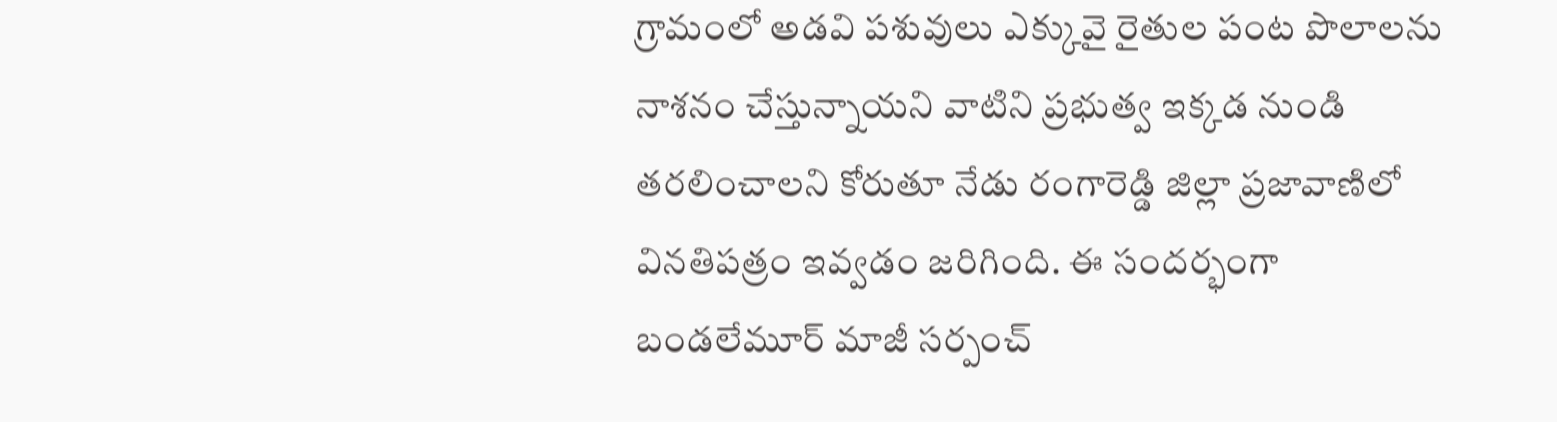గ్రామంలో అడవి పశువులు ఎక్కువై రైతుల పంట పొలాలను నాశనం చేస్తున్నాయని వాటిని ప్రభుత్వ ఇక్కడ నుండి తరలించాలని కోరుతూ నేడు రంగారెడ్డి జిల్లా ప్రజావాణిలో వినతిపత్రం ఇవ్వడం జరిగింది. ఈ సందర్భంగా బండలేమూర్ మాజీ సర్పంచ్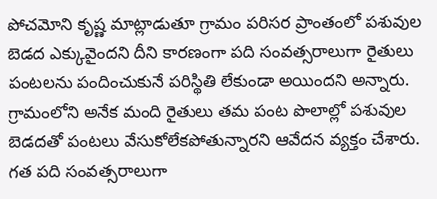పోచమోని కృష్ణ మాట్లాడుతూ గ్రామం పరిసర ప్రాంతంలో పశువుల బెడద ఎక్కువైందని దీని కారణంగా పది సంవత్సరాలుగా రైతులు పంటలను పందించుకునే పరిస్థితి లేకుండా అయిందని అన్నారు. గ్రామంలోని అనేక మంది రైతులు తమ పంట పొలాల్లో పశువుల బెడదతో పంటలు వేసుకోలేకపోతున్నారని ఆవేదన వ్యక్తం చేశారు. గత పది సంవత్సరాలుగా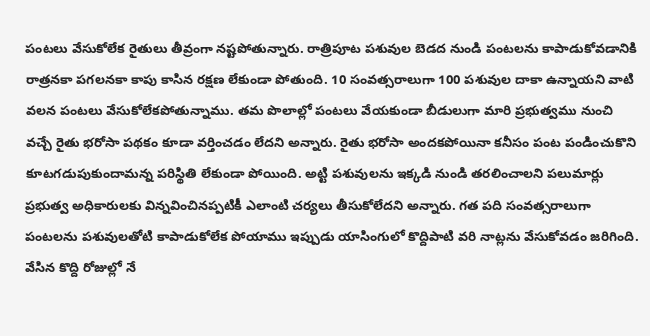పంటలు వేసుకోలేక రైతులు తీవ్రంగా నష్టపోతున్నారు. రాత్రిపూట పశువుల బెడద నుండి పంటలను కాపాడుకోవడానికి రాత్రనకా పగలనకా కాపు కాసిన రక్షణ లేకుండా పోతుంది. 10 సంవత్సరాలుగా 100 పశువుల దాకా ఉన్నాయని వాటి వలన పంటలు వేసుకోలేకపోతున్నాము. తమ పొలాల్లో పంటలు వేయకుండా బీడులుగా మారి ప్రభుత్వము నుంచి వచ్చే రైతు భరోసా పథకం కూడా వర్తించడం లేదని అన్నారు. రైతు భరోసా అందకపోయినా కనీసం పంట పండించుకొని కూటగడుపుకుందామన్న పరిస్థితి లేకుండా పోయింది. అట్టి పశువులను ఇక్కడి నుండి తరలించాలని పలుమార్లు ప్రభుత్వ అధికారులకు విన్నవించినప్పటికీ ఎలాంటి చర్యలు తీసుకోలేదని అన్నారు. గత పది సంవత్సరాలుగా పంటలను పశువులతోటి కాపాడుకోలేక పోయాము ఇప్పుడు యాసింగులో కొద్దిపాటి వరి నాట్లను వేసుకోవడం జరిగింది. వేసిన కొద్ది రోజుల్లో నే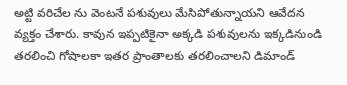అట్టి వరిచేల ను వెంటనే పశువులు మేసిపోతున్నాయని ఆవేదన వ్యక్తం చేశారు. కావున ఇప్పటికైనా అక్కడి పశువులను ఇక్కడినుండి తరలించి గోషాలకా ఇతర ప్రాంతాలకు తరలించాలని డిమాండ్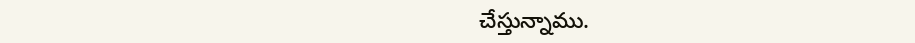చేస్తున్నాము.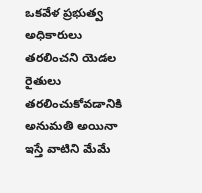ఒకవేళ ప్రభుత్వ అధికారులు తరలించని యెడల రైతులు తరలించుకోవడానికి అనుమతి అయినా ఇస్తే వాటిని మేమే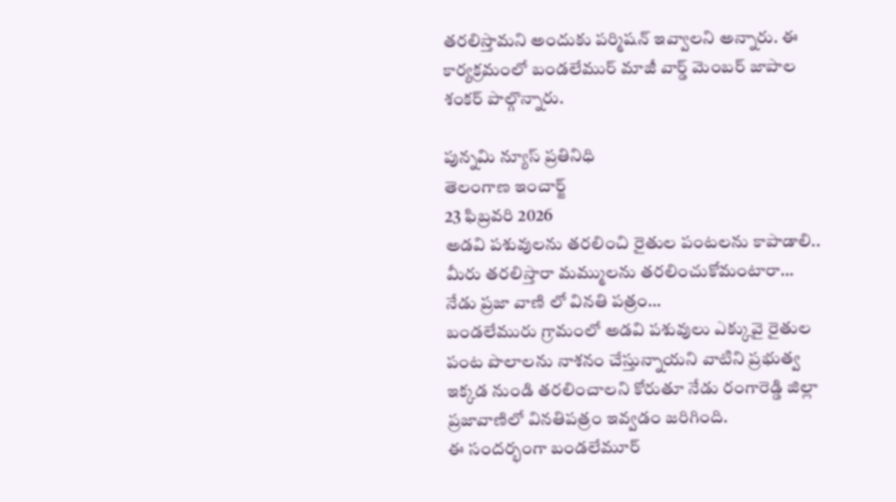తరలిస్తామని అందుకు పర్మిషన్ ఇవ్వాలని అన్నారు. ఈ కార్యక్రమంలో బండలేముర్ మాజీ వార్డ్ మెంబర్ జాపాల శంకర్ పాల్గొన్నారు.

పున్నమి న్యూస్ ప్రతినిధి
తెలంగాణ ఇంచార్జ్
23 ఫిబ్రవరి 2026
అడవి పశువులను తరలించి రైతుల పంటలను కాపాడాలి..
మీరు తరలిస్తారా మమ్ములను తరలించుకోమంటారా…
నేడు ప్రజా వాణి లో వినతి పత్రం…
బండలేమురు గ్రామంలో అడవి పశువులు ఎక్కువై రైతుల పంట పొలాలను నాశనం చేస్తున్నాయని వాటిని ప్రభుత్వ ఇక్కడ నుండి తరలించాలని కోరుతూ నేడు రంగారెడ్డి జిల్లా ప్రజావాణిలో వినతిపత్రం ఇవ్వడం జరిగింది.
ఈ సందర్భంగా బండలేమూర్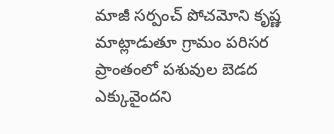మాజీ సర్పంచ్ పోచమోని కృష్ణ మాట్లాడుతూ గ్రామం పరిసర ప్రాంతంలో పశువుల బెడద ఎక్కువైందని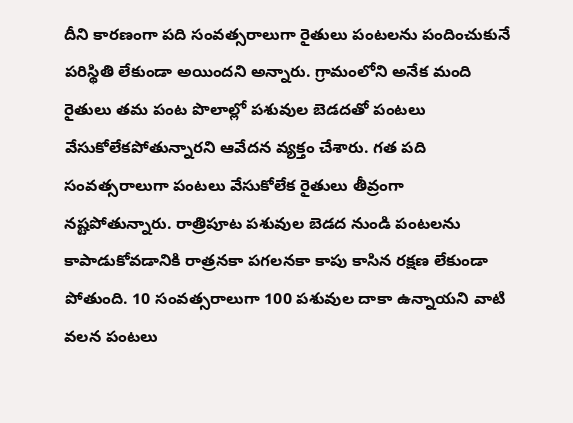దీని కారణంగా పది సంవత్సరాలుగా రైతులు పంటలను పందించుకునే పరిస్థితి లేకుండా అయిందని అన్నారు. గ్రామంలోని అనేక మంది రైతులు తమ పంట పొలాల్లో పశువుల బెడదతో పంటలు వేసుకోలేకపోతున్నారని ఆవేదన వ్యక్తం చేశారు. గత పది సంవత్సరాలుగా పంటలు వేసుకోలేక రైతులు తీవ్రంగా నష్టపోతున్నారు. రాత్రిపూట పశువుల బెడద నుండి పంటలను కాపాడుకోవడానికి రాత్రనకా పగలనకా కాపు కాసిన రక్షణ లేకుండా పోతుంది. 10 సంవత్సరాలుగా 100 పశువుల దాకా ఉన్నాయని వాటి వలన పంటలు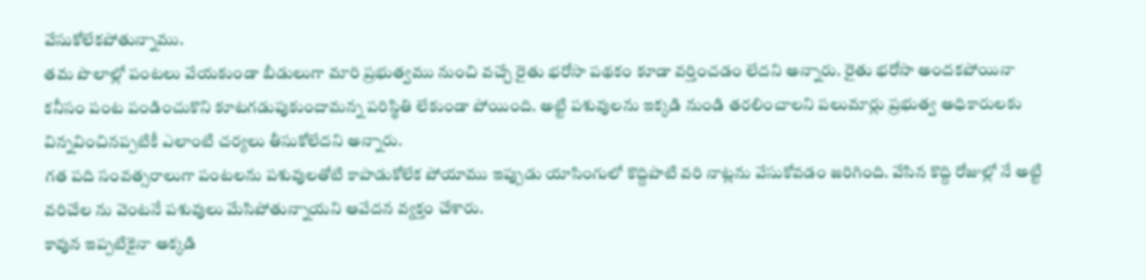వేసుకోలేకపోతున్నాము.
తమ పొలాల్లో పంటలు వేయకుండా బీడులుగా మారి ప్రభుత్వము నుంచి వచ్చే రైతు భరోసా పథకం కూడా వర్తించడం లేదని అన్నారు. రైతు భరోసా అందకపోయినా కనీసం పంట పండించుకొని కూటగడుపుకుందామన్న పరిస్థితి లేకుండా పోయింది. అట్టి పశువులను ఇక్కడి నుండి తరలించాలని పలుమార్లు ప్రభుత్వ అధికారులకు విన్నవించినప్పటికీ ఎలాంటి చర్యలు తీసుకోలేదని అన్నారు.
గత పది సంవత్సరాలుగా పంటలను పశువులతోటి కాపాడుకోలేక పోయాము ఇప్పుడు యాసింగులో కొద్దిపాటి వరి నాట్లను వేసుకోవడం జరిగింది. వేసిన కొద్ది రోజుల్లో నే అట్టి వరిచేల ను వెంటనే పశువులు మేసిపోతున్నాయని ఆవేదన వ్యక్తం చేశారు.
కావున ఇప్పటికైనా అక్కడి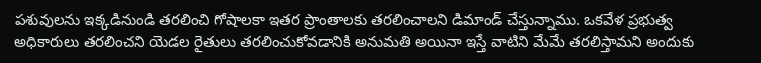పశువులను ఇక్కడినుండి తరలించి గోషాలకా ఇతర ప్రాంతాలకు తరలించాలని డిమాండ్ చేస్తున్నాము. ఒకవేళ ప్రభుత్వ అధికారులు తరలించని యెడల రైతులు తరలించుకోవడానికి అనుమతి అయినా ఇస్తే వాటిని మేమే తరలిస్తామని అందుకు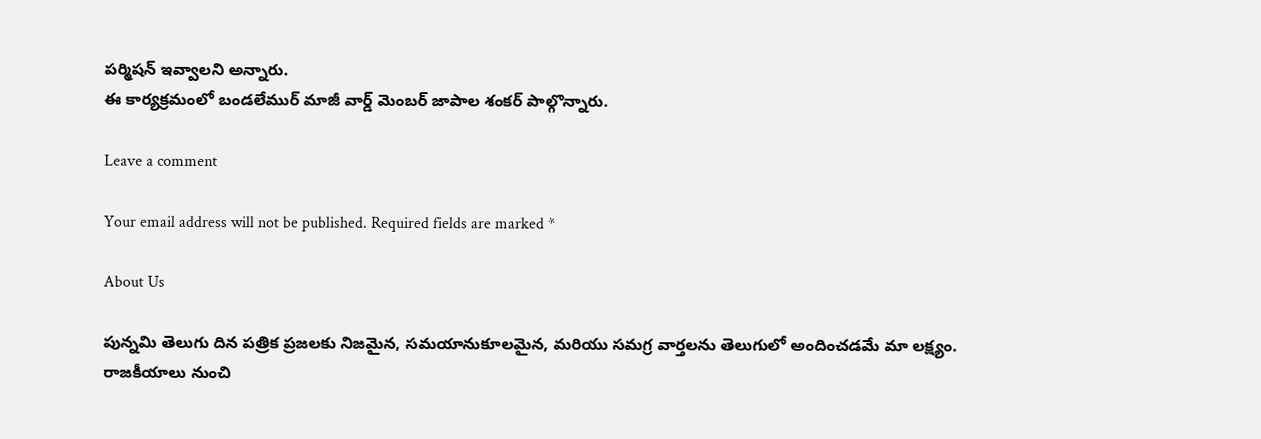పర్మిషన్ ఇవ్వాలని అన్నారు.
ఈ కార్యక్రమంలో బండలేముర్ మాజీ వార్డ్ మెంబర్ జాపాల శంకర్ పాల్గొన్నారు.

Leave a comment

Your email address will not be published. Required fields are marked *

About Us

పున్నమి తెలుగు దిన పత్రిక ప్రజలకు నిజమైన, సమయానుకూలమైన, మరియు సమగ్ర వార్తలను తెలుగులో అందించడమే మా లక్ష్యం.
రాజకీయాలు నుంచి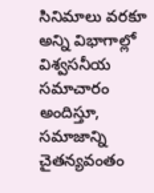సినిమాలు వరకూ అన్ని విభాగాల్లో విశ్వసనీయ సమాచారం అందిస్తూ, సమాజాన్ని చైతన్యవంతం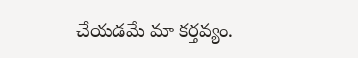చేయడమే మా కర్తవ్యం.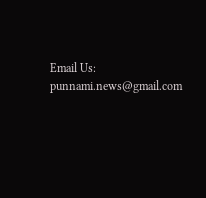Email Us: punnami.news@gmail.com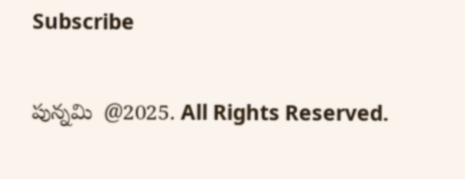Subscribe

పున్నమి  @2025. All Rights Reserved.